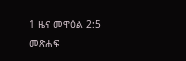1 ዜና መዋዕል 2:5 መጽሐፍ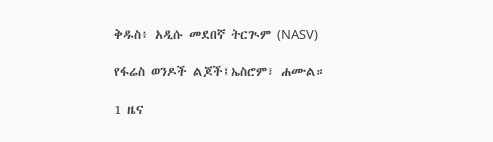ቅዱስ፥ አዲሱ መደበኛ ትርጒም (NASV)

የፋሬስ ወንዶች ልጆች፤ኤስሮም፣ ሐሙል።

1 ዜና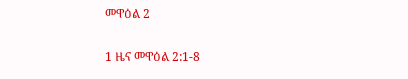መዋዕል 2

1 ዜና መዋዕል 2:1-8